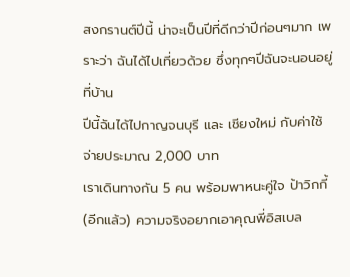สงกรานต์ปีนี้ น่าจะเป็นปีที่ดีกว่าปีก่อนๆมาก เพราะว่า ฉันได้ไปเที่ยวด้วย ซึ่งทุกๆปีฉันจะนอนอยู่ที่บ้าน
ปีนี้ฉันได้ไปกาญจนบุรี และ เชียงใหม่ กับค่าใช้จ่ายประมาณ 2,000 บาท
เราเดินทางกัน 5 คน พร้อมพาหนะคู่ใจ ป้าวิกกี้ (อีกแล้ว) ความจริงอยากเอาคุณพี่อิสเบล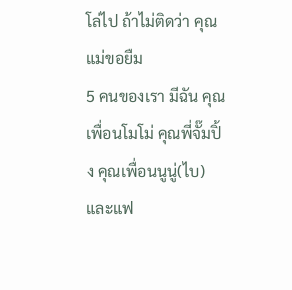โล่ไป ถ้าไม่ติดว่า คุณแม่ขอยืม
5 คนของเรา มีฉัน คุณเพื่อนโมโม่ คุณพี่จั๊มปิ้ง คุณเพื่อนนูนู่(ไบ) และแฟ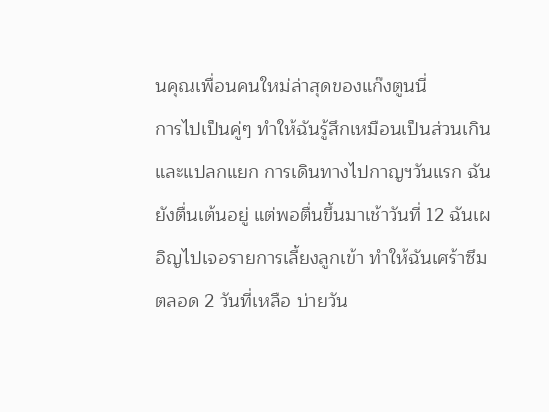นคุณเพื่อนคนใหม่ล่าสุดของแก๊งตูนนี่
การไปเป็นคู่ๆ ทำให้ฉันรู้สึกเหมือนเป็นส่วนเกินและแปลกแยก การเดินทางไปกาญฯวันแรก ฉันยังตื่นเต้นอยู่ แต่พอตื่นขึ้นมาเช้าวันที่ 12 ฉันเผอิญไปเจอรายการเลี้ยงลูกเข้า ทำให้ฉันเศร้าซึมตลอด 2 วันที่เหลือ บ่ายวัน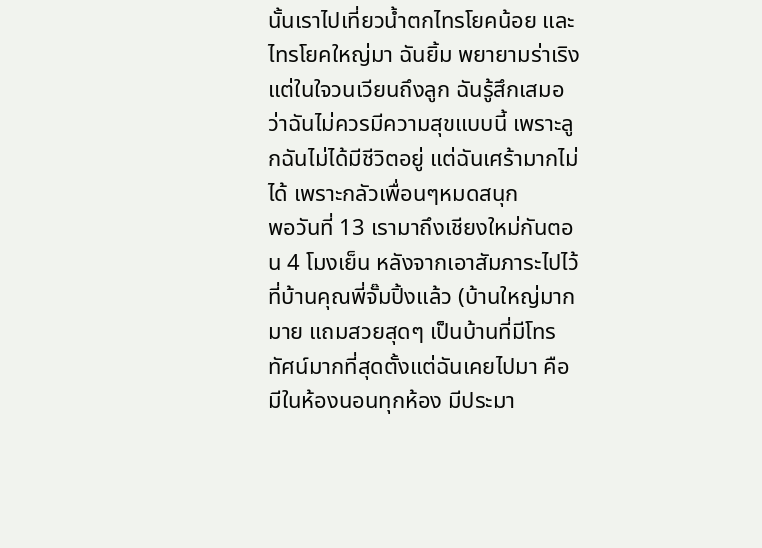นั้นเราไปเที่ยวน้ำตกไทรโยคน้อย และ ไทรโยคใหญ่มา ฉันยิ้ม พยายามร่าเริง แต่ในใจวนเวียนถึงลูก ฉันรู้สึกเสมอว่าฉันไม่ควรมีความสุขแบบนี้ เพราะลูกฉันไม่ได้มีชีวิตอยู่ แต่ฉันเศร้ามากไม่ได้ เพราะกลัวเพื่อนๆหมดสนุก
พอวันที่ 13 เรามาถึงเชียงใหม่กันตอน 4 โมงเย็น หลังจากเอาสัมภาระไปไว้ที่บ้านคุณพี่จั๊มปิ้งแล้ว (บ้านใหญ่มากมาย แถมสวยสุดๆ เป็นบ้านที่มีโทรทัศน์มากที่สุดตั้งแต่ฉันเคยไปมา คือมีในห้องนอนทุกห้อง มีประมา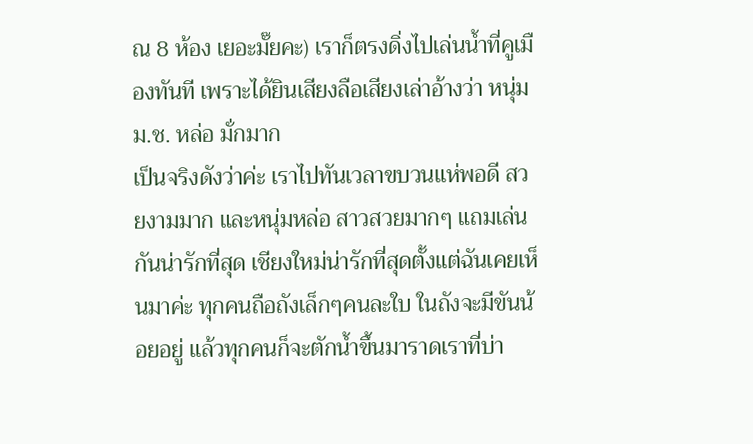ณ 8 ห้อง เยอะมั๊ยคะ) เราก็ตรงดิ่งไปเล่นน้ำที่คูเมืองทันที เพราะได้ยินเสียงลือเสียงเล่าอ้างว่า หนุ่ม ม.ช. หล่อ มั่กมาก
เป็นจริงดังว่าค่ะ เราไปทันเวลาขบวนแห่พอดี สวยงามมาก และหนุ่มหล่อ สาวสวยมากๆ แถมเล่นกันน่ารักที่สุด เชียงใหม่น่ารักที่สุดตั้งแต่ฉันเคยเห็นมาค่ะ ทุกคนถือถังเล็กๆคนละใบ ในถังจะมีขันน้อยอยู่ แล้วทุกคนก็จะตักน้ำขึ้นมาราดเราที่บ่า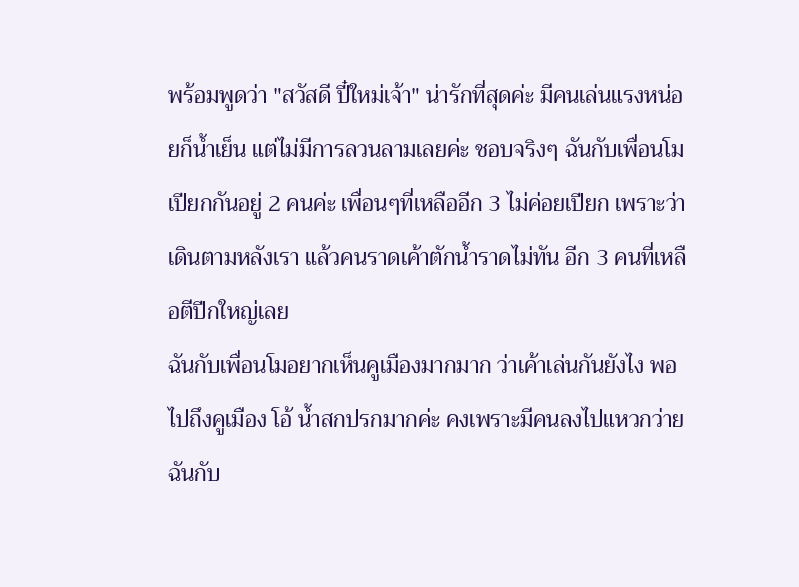พร้อมพูดว่า "สวัสดี ปี๋ใหม่เจ้า" น่ารักที่สุดค่ะ มีคนเล่นแรงหน่อยก็น้ำเย็น แต่ไม่มีการลวนลามเลยค่ะ ชอบจริงๆ ฉันกับเพื่อนโมเปียกกันอยู่ 2 คนค่ะ เพื่อนๆที่เหลืออีก 3 ไม่ค่อยเปียก เพราะว่า เดินตามหลังเรา แล้วคนราดเค้าตักน้ำราดไม่ทัน อีก 3 คนที่เหลือตีปีกใหญ่เลย
ฉันกับเพื่อนโมอยากเห็นคูเมืองมากมาก ว่าเค้าเล่นกันยังไง พอไปถึงคูเมือง โอ้ น้ำสกปรกมากค่ะ คงเพราะมีคนลงไปแหวกว่าย ฉันกับ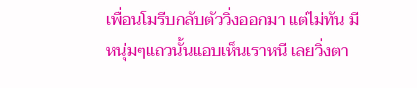เพื่อนโมรีบกลับตัววิ่งออกมา แต่ไม่ทัน มีหนุ่มๆแถวนั้นแอบเห็นเราหนี เลยวิ่งตา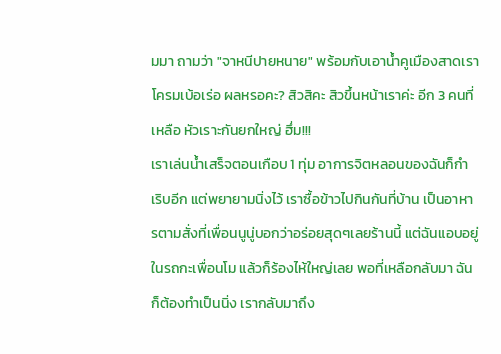มมา ถามว่า "จาหนีปายหนาย" พร้อมกับเอาน้ำคูเมืองสาดเราโครมเบ้อเร่อ ผลหรอคะ? สิวสิคะ สิวขึ้นหน้าเราค่ะ อีก 3 คนที่เหลือ หัวเราะกันยกใหญ่ ฮึ่ม!!!
เราเล่นน้ำเสร็จตอนเกือบ 1 ทุ่ม อาการจิตหลอนของฉันก็กำเริบอีก แต่พยายามนิ่งไว้ เราซื้อข้าวไปกินกันที่บ้าน เป็นอาหารตามสั่งที่เพื่อนนูนู่บอกว่าอร่อยสุดๆเลยร้านนี้ แต่ฉันแอบอยู่ในรถกะเพื่อนโม แล้วก็ร้องไห้ใหญ่เลย พอที่เหลือกลับมา ฉันก็ต้องทำเป็นนิ่ง เรากลับมาถึง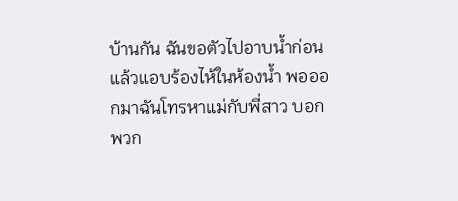บ้านกัน ฉันขอตัวไปอาบน้ำก่อน แล้วแอบร้องไห้ในห้องน้ำ พอออกมาฉันโทรหาแม่กับพี่สาว บอกพวก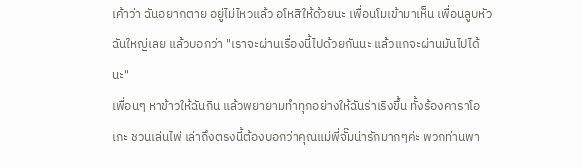เค้าว่า ฉันอยากตาย อยู่ไม่ไหวแล้ว อโหสิให้ด้วยนะ เพื่อนโมเข้ามาเห็น เพื่อนลูบหัวฉันใหญ่เลย แล้วบอกว่า "เราจะผ่านเรื่องนี้ไปด้วยกันนะ แล้วแกจะผ่านมันไปได้นะ"
เพื่อนๆ หาข้าวให้ฉันกิน แล้วพยายามทำทุกอย่างให้ฉันร่าเริงขึ้น ทั้งร้องคาราโอเกะ ชวนเล่นไพ่ เล่าถึงตรงนี้ต้องบอกว่าคุณแม่พี่จั๊มน่ารักมากๆค่ะ พวกท่านพา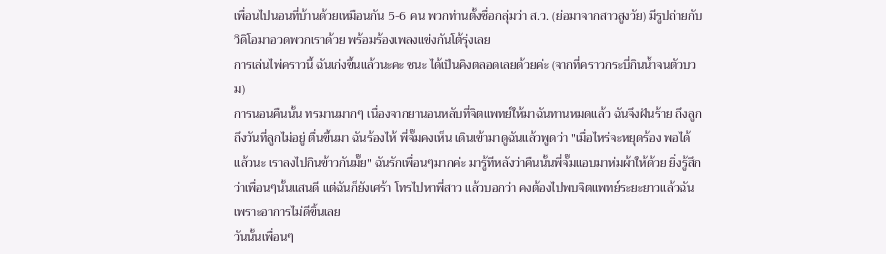เพื่อนไปนอนที่บ้านด้วยเหมือนกัน 5-6 คน พวกท่านตั้งชื่อกลุ่มว่า ส.ว. (ย่อมาจากสาวสูงวัย) มีรูปถ่ายกับวิดิโอมาอวดพวกเราด้วย พร้อมร้องเพลงแข่งกันโต้รุ่งเลย
การเล่นไพ่คราวนี้ ฉันเก่งขึ้นแล้วนะคะ ชนะ ได้เป็นคิงตลอดเลยด้วยค่ะ (จากที่คราวกระบี่กินน้ำจนตัวบวม)
การนอนคืนนั้น ทรมานมากๆ เนื่องจากยานอนหลับที่จิตแพทย์ให้มาฉันทานหมดแล้ว ฉันจึงฝันร้าย ถึงลูก ถึงวันที่ลูกไม่อยู่ ตื่นขึ้นมา ฉันร้องไห้ พี่จั๊มคงเห็น เดินเข้ามาดูฉันแล้วพูดว่า "เมื่อไหร่จะหยุดร้อง พอได้แล้วนะ เราลงไปกินข้าวกันมั๊ย" ฉันรักเพื่อนๆมากค่ะ มารู้ทีหลังว่าคืนนั้นพี่จั๊มแอบมาห่มผ้าให้ด้วย ยิ่งรู้สึกว่าเพื่อนๆนั้นแสนดี แต่ฉันก็ยังเศร้า โทรไปหาพี่สาว แล้วบอกว่า คงต้องไปพบจิตแพทย์ระยะยาวแล้วฉัน เพราะอาการไม่ดีขิ้นเลย
วันนั้นเพื่อนๆ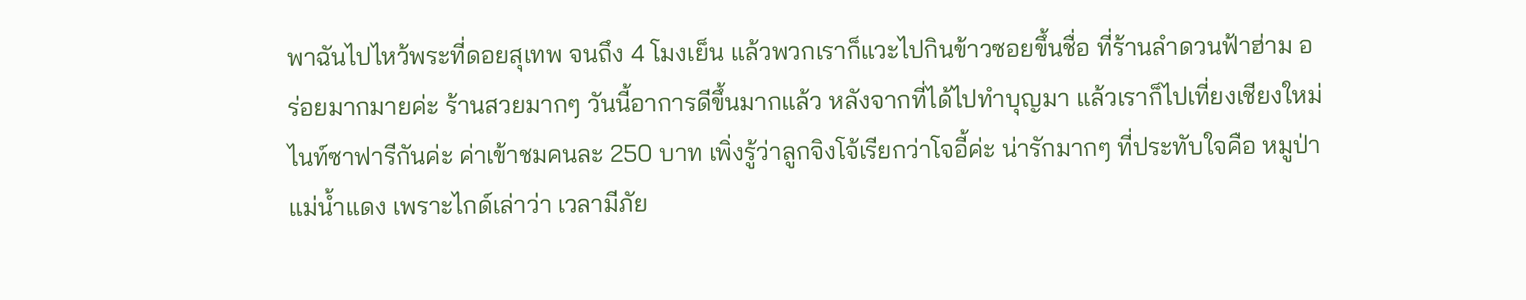พาฉันไปไหว้พระที่ดอยสุเทพ จนถึง 4 โมงเย็น แล้วพวกเราก็แวะไปกินข้าวซอยขึ้นชื่อ ที่ร้านลำดวนฟ้าฮ่าม อร่อยมากมายค่ะ ร้านสวยมากๆ วันนี้อาการดีขึ้นมากแล้ว หลังจากที่ได้ไปทำบุญมา แล้วเราก็ไปเที่ยงเชียงใหม่ไนท์ซาฟารีกันค่ะ ค่าเข้าชมคนละ 250 บาท เพิ่งรู้ว่าลูกจิงโจ้เรียกว่าโจอี้ค่ะ น่ารักมากๆ ที่ประทับใจคือ หมูป่าแม่น้ำแดง เพราะไกด์เล่าว่า เวลามีภัย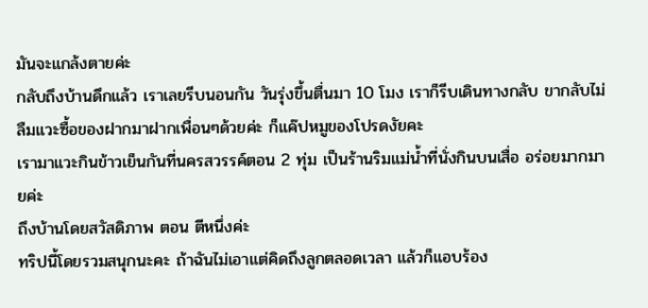มันจะแกล้งตายค่ะ
กลับถึงบ้านดึกแล้ว เราเลยรีบนอนกัน วันรุ่งขึ้นตื่นมา 10 โมง เราก็รีบเดินทางกลับ ขากลับไม่ลืมแวะซื้อของฝากมาฝากเพื่อนๆด้วยค่ะ ก็แค๊ปหมูของโปรดงัยคะ
เรามาแวะกินข้าวเย็นกันที่นครสวรรค์ตอน 2 ทุ่ม เป็นร้านริมแม่น้ำที่นั่งกินบนเสื่อ อร่อยมากมายค่ะ
ถึงบ้านโดยสวัสดิภาพ ตอน ตีหนึ่งค่ะ
ทริปนี้โดยรวมสนุกนะคะ ถ้าฉันไม่เอาแต่คิดถึงลูกตลอดเวลา แล้วก็แอบร้อง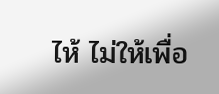ไห้ ไม่ให้เพื่อ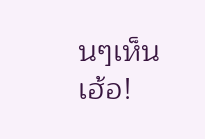นๆเห็น
เฮ้อ!